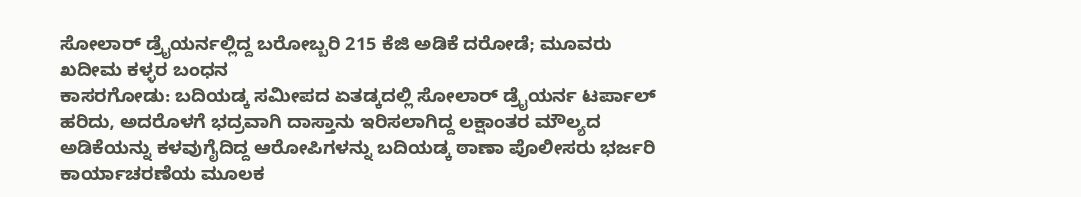ಸೋಲಾರ್ ಡ್ರೈಯರ್ನಲ್ಲಿದ್ದ ಬರೋಬ್ಬರಿ 215 ಕೆಜಿ ಅಡಿಕೆ ದರೋಡೆ; ಮೂವರು ಖದೀಮ ಕಳ್ಳರ ಬಂಧನ
ಕಾಸರಗೋಡು: ಬದಿಯಡ್ಕ ಸಮೀಪದ ಏತಡ್ಕದಲ್ಲಿ ಸೋಲಾರ್ ಡ್ರೈಯರ್ನ ಟರ್ಪಾಲ್ ಹರಿದು, ಅದರೊಳಗೆ ಭದ್ರವಾಗಿ ದಾಸ್ತಾನು ಇರಿಸಲಾಗಿದ್ದ ಲಕ್ಷಾಂತರ ಮೌಲ್ಯದ ಅಡಿಕೆಯನ್ನು ಕಳವುಗೈದಿದ್ದ ಆರೋಪಿಗಳನ್ನು ಬದಿಯಡ್ಕ ಠಾಣಾ ಪೊಲೀಸರು ಭರ್ಜರಿ ಕಾರ್ಯಾಚರಣೆಯ ಮೂಲಕ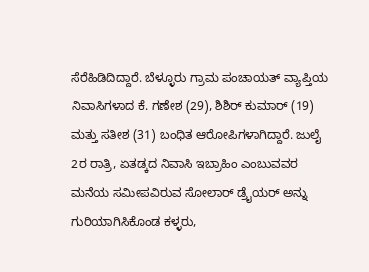ಸೆರೆಹಿಡಿದಿದ್ದಾರೆ. ಬೆಳ್ಳೂರು ಗ್ರಾಮ ಪಂಚಾಯತ್ ವ್ಯಾಪ್ತಿಯ ನಿವಾಸಿಗಳಾದ ಕೆ. ಗಣೇಶ (29), ಶಿಶಿರ್ ಕುಮಾರ್ (19) ಮತ್ತು ಸತೀಶ (31) ಬಂಧಿತ ಆರೋಪಿಗಳಾಗಿದ್ದಾರೆ. ಜುಲೈ 2ರ ರಾತ್ರಿ, ಏತಡ್ಕದ ನಿವಾಸಿ ಇಬ್ರಾಹಿಂ ಎಂಬುವವರ ಮನೆಯ ಸಮೀಪವಿರುವ ಸೋಲಾರ್ ಡ್ರೈಯರ್ ಅನ್ನು ಗುರಿಯಾಗಿಸಿಕೊಂಡ ಕಳ್ಳರು,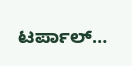ಟರ್ಪಾಲ್…